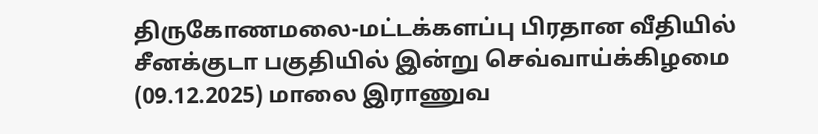திருகோணமலை-மட்டக்களப்பு பிரதான வீதியில் சீனக்குடா பகுதியில் இன்று செவ்வாய்க்கிழமை (09.12.2025) மாலை இராணுவ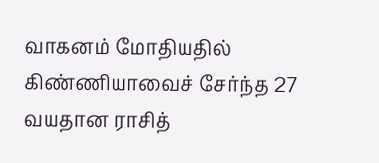வாகனம் மோதியதில் கிண்ணியாவைச் சேர்ந்த 27 வயதான ராசித்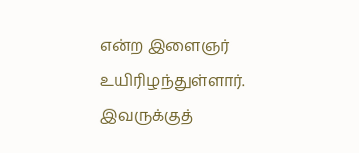என்ற இளைஞர் உயிரிழந்துள்ளார்.
இவருக்குத்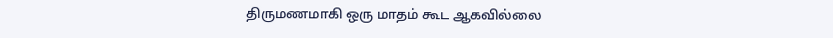திருமணமாகி ஒரு மாதம் கூட ஆகவில்லை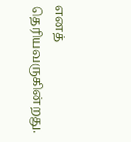எனத் தெரியவருகின்றது.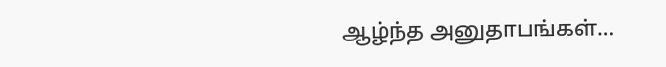ஆழ்ந்த அனுதாபங்கள்…